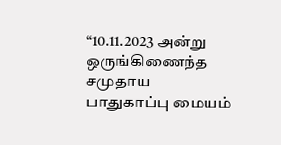“10.11.2023 அன்று ஒருங்கிணைந்த சமுதாய பாதுகாப்பு மையம்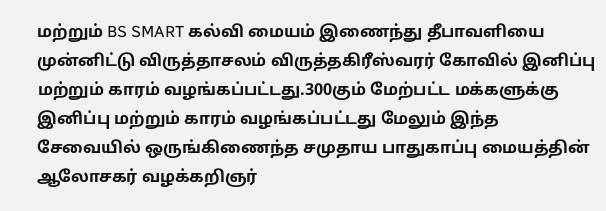மற்றும் BS SMART கல்வி மையம் இணைந்து தீபாவளியை முன்னிட்டு விருத்தாசலம் விருத்தகிரீஸ்வரர் கோவில் இனிப்பு மற்றும் காரம் வழங்கப்பட்டது.300கும் மேற்பட்ட மக்களுக்கு இனிப்பு மற்றும் காரம் வழங்கப்பட்டது மேலும் இந்த சேவையில் ஒருங்கிணைந்த சமுதாய பாதுகாப்பு மையத்தின் ஆலோசகர் வழக்கறிஞர்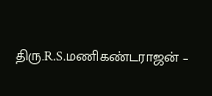திரு.R.S.மணிகண்டராஜன் –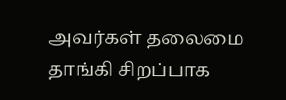அவர்கள் தலைமை தாங்கி சிறப்பாக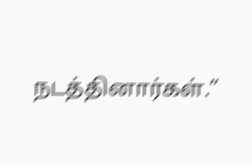நடத்தினார்கள்.”